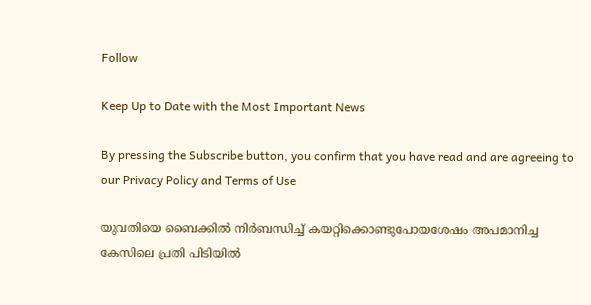Follow

Keep Up to Date with the Most Important News

By pressing the Subscribe button, you confirm that you have read and are agreeing to our Privacy Policy and Terms of Use

യുവതിയെ ബൈക്കിൽ നിർബന്ധിച്ച് കയറ്റിക്കൊണ്ടുപോയശേഷം അപമാനിച്ച കേസിലെ പ്രതി പിടിയിൽ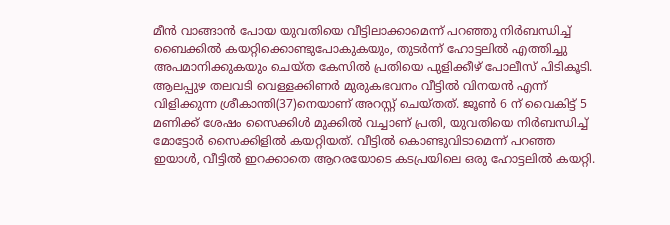മീൻ വാങ്ങാൻ പോയ യുവതിയെ വീട്ടിലാക്കാമെന്ന് പറഞ്ഞു നിർബന്ധിച്ച് ബൈക്കിൽ കയറ്റിക്കൊണ്ടുപോകുകയും, തുടർന്ന് ഹോട്ടലിൽ എത്തിച്ചു അപമാനിക്കുകയും ചെയ്ത കേസിൽ പ്രതിയെ പുളിക്കീഴ് പോലീസ് പിടികൂടി. ആലപ്പുഴ തലവടി വെള്ളക്കിണർ മുരുകഭവനം വീട്ടിൽ വിനയൻ എന്ന് വിളിക്കുന്ന ശ്രീകാന്തി(37)നെയാണ് അറസ്റ്റ് ചെയ്തത്. ജൂൺ 6 ന് വൈകിട്ട് 5 മണിക്ക് ശേഷം സൈക്കിൾ മുക്കിൽ വച്ചാണ് പ്രതി, യുവതിയെ നിർബന്ധിച്ച് മോട്ടോർ സൈക്കിളിൽ കയറ്റിയത്. വീട്ടിൽ കൊണ്ടുവിടാമെന്ന് പറഞ്ഞ ഇയാൾ, വീട്ടിൽ ഇറക്കാതെ ആറരയോടെ കടപ്രയിലെ ഒരു ഹോട്ടലിൽ കയറ്റി.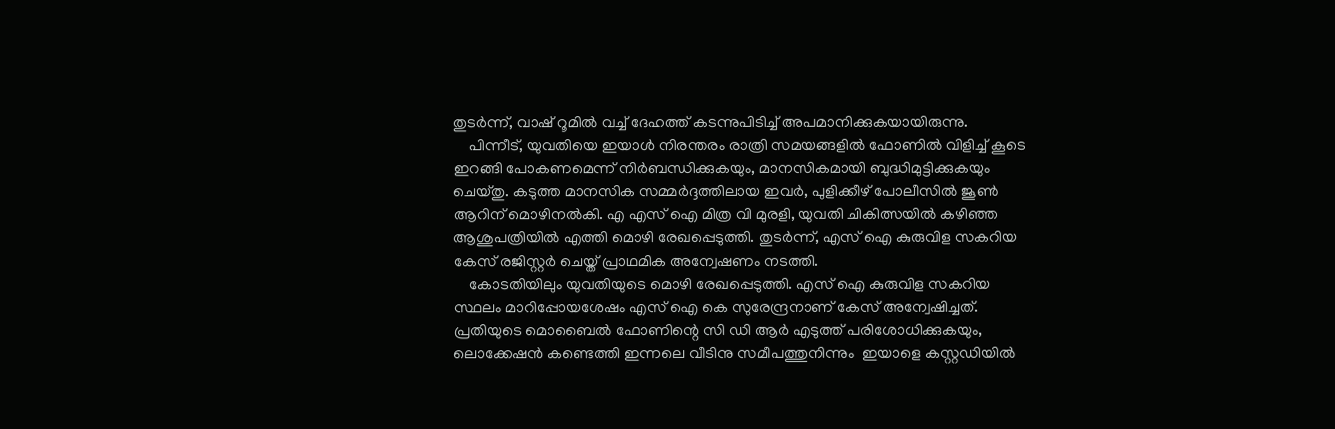തുടർന്ന്, വാഷ് റൂമിൽ വച്ച് ദേഹത്ത് കടന്നുപിടിച്ച് അപമാനിക്കുകയായിരുന്നു.
    പിന്നീട്, യുവതിയെ ഇയാൾ നിരന്തരം രാത്രി സമയങ്ങളിൽ ഫോണിൽ വിളിച്ച് കൂടെ ഇറങ്ങി പോകണമെന്ന് നിർബന്ധിക്കുകയും, മാനസികമായി ബുദ്ധിമുട്ടിക്കുകയും ചെയ്തു. കടുത്ത മാനസിക സമ്മർദ്ദത്തിലായ ഇവർ, പുളിക്കീഴ് പോലീസിൽ ജൂൺ ആറിന് മൊഴിനൽകി. എ എസ് ഐ മിത്ര വി മുരളി, യുവതി ചികിത്സയിൽ കഴിഞ്ഞ ആശുപത്രിയിൽ എത്തി മൊഴി രേഖപ്പെടുത്തി. തുടർന്ന്, എസ് ഐ കുരുവിള സകറിയ കേസ്‌ രജിസ്റ്റർ ചെയ്ത് പ്രാഥമിക അന്വേഷണം നടത്തി.
    കോടതിയിലും യുവതിയുടെ മൊഴി രേഖപ്പെടുത്തി. എസ് ഐ കുരുവിള സകറിയ സ്ഥലം മാറിപ്പോയശേഷം എസ് ഐ കെ സുരേന്ദ്രനാണ് കേസ് അന്വേഷിച്ചത്. പ്രതിയുടെ മൊബൈൽ ഫോണിന്റെ സി ഡി ആർ എടുത്ത് പരിശോധിക്കുകയും, ലൊക്കേഷൻ കണ്ടെത്തി ഇന്നലെ വീടിനു സമീപത്തുനിന്നും  ഇയാളെ കസ്റ്റഡിയിൽ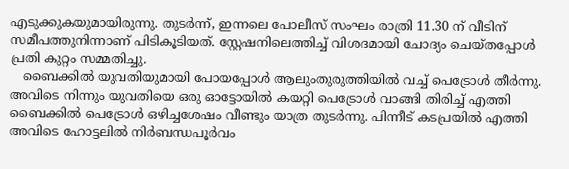എടുക്കുകയുമായിരുന്നു. തുടർന്ന്, ഇന്നലെ പോലീസ് സംഘം രാത്രി 11.30 ന് വീടിന് സമീപത്തുനിന്നാണ് പിടികൂടിയത്. സ്റ്റേഷനിലെത്തിച്ച് വിശദമായി ചോദ്യം ചെയ്തപ്പോൾ പ്രതി കുറ്റം സമ്മതിച്ചു.
   ബൈക്കിൽ യുവതിയുമായി പോയപ്പോൾ ആലുംതുരുത്തിയിൽ വച്ച് പെട്രോൾ തീർന്നു. അവിടെ നിന്നും യുവതിയെ ഒരു ഓട്ടോയിൽ കയറ്റി പെട്രോൾ വാങ്ങി തിരിച്ച് എത്തി ബൈക്കിൽ പെട്രോൾ ഒഴിച്ചശേഷം വീണ്ടും യാത്ര തുടർന്നു. പിന്നീട് കടപ്രയിൽ എത്തി അവിടെ ഹോട്ടലിൽ നിർബന്ധപൂർവം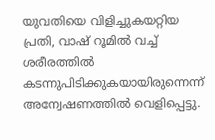യുവതിയെ വിളിച്ചുകയറ്റിയ പ്രതി, വാഷ് റൂമിൽ വച്ച് ശരീരത്തിൽ കടന്നുപിടിക്കുകയായിരുന്നെന്ന് അന്വേഷണത്തിൽ വെളിപ്പെട്ടു.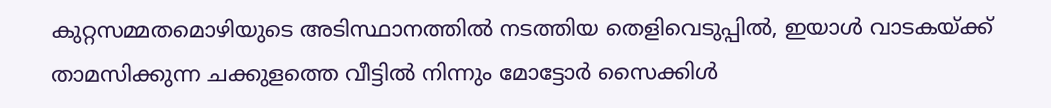കുറ്റസമ്മതമൊഴിയുടെ അടിസ്ഥാനത്തിൽ നടത്തിയ തെളിവെടുപ്പിൽ, ഇയാൾ വാടകയ്ക്ക് താമസിക്കുന്ന ചക്കുളത്തെ വീട്ടിൽ നിന്നും മോട്ടോർ സൈക്കിൾ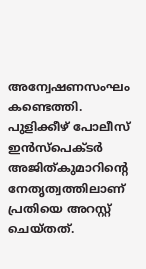അന്വേഷണസംഘം കണ്ടെത്തി. പുളിക്കീഴ് പോലീസ് ഇൻസ്‌പെക്ടർ അജിത്കുമാറിന്റെ   നേതൃത്വത്തിലാണ് പ്രതിയെ അറസ്റ്റ്   ചെയ്തത്.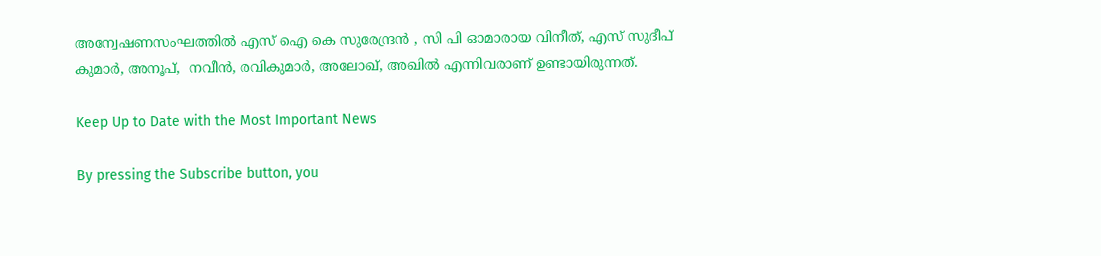അന്വേഷണസംഘത്തിൽ എസ് ഐ കെ സുരേന്ദ്രൻ , സി പി ഓമാരായ വിനീത്, എസ് സുദീപ് കുമാർ, അനൂപ്,  നവീൻ, രവികുമാർ, അലോഖ്, അഖിൽ എന്നിവരാണ് ഉണ്ടായിരുന്നത്.

Keep Up to Date with the Most Important News

By pressing the Subscribe button, you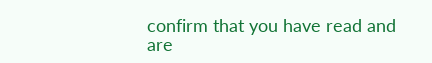confirm that you have read and are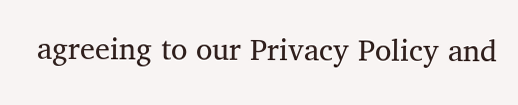agreeing to our Privacy Policy and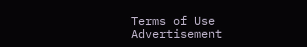Terms of Use
Advertisement